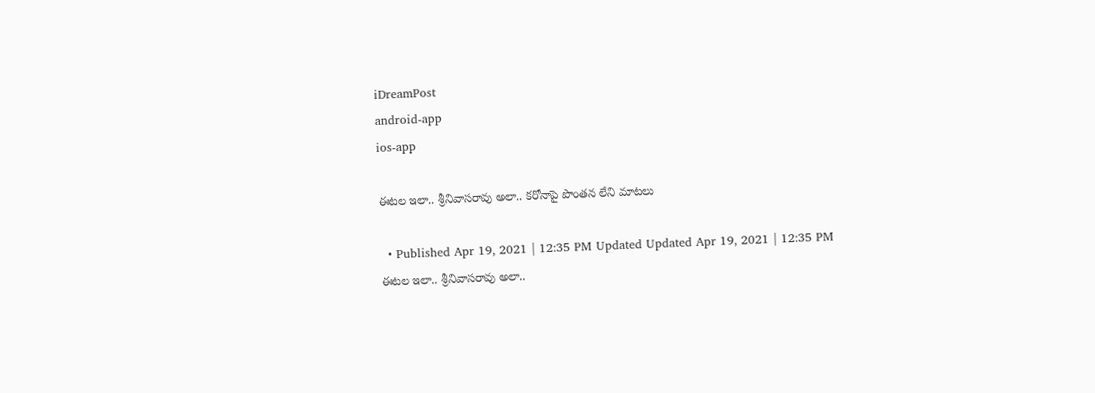iDreamPost
android-app
ios-app

ఈటల ఇలా.. శ్రీనివాసరావు అలా.. కరోనాపై పొంతన లేని మాటలు

  • Published Apr 19, 2021 | 12:35 PM Updated Updated Apr 19, 2021 | 12:35 PM
ఈటల ఇలా.. శ్రీనివాసరావు అలా..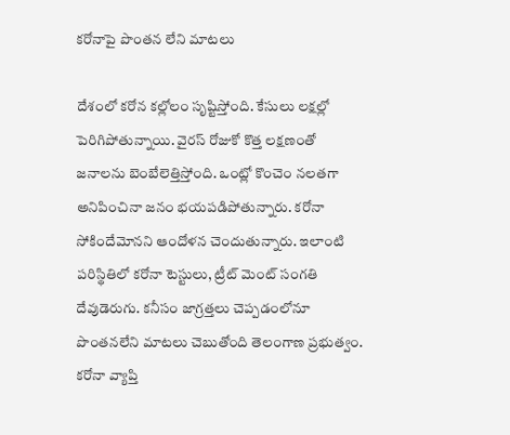కరోనాపై పొంతన లేని మాటలు

దేశంలో కరోన కల్లోలం సృష్టిస్తోంది. కేసులు లక్షల్లో పెరిగిపోతున్నాయి. వైరస్ రోజుకో కొత్త లక్షణంతో జనాలను బెంబేలెత్తిస్తోంది. ఒంట్లో కొంచెం నలతగా అనిపించినా జనం భయపడిపోతున్నారు. కరోనా సోకిందేమోనని ఆందోళన చెందుతున్నారు. ఇలాంటి పరిస్థితిలో కరోనా టెస్టులు, ట్రీట్ మెంట్ సంగతి దేవుడెరుగు. కనీసం జాగ్రత్తలు చెప్పడంలోనూ పొంతనలేని మాటలు చెబుతోంది తెలంగాణ ప్రభుత్వం. కరోనా వ్యాప్తి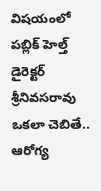విషయంలో పబ్లిక్ హెల్త్ డైరెక్టర్ శ్రీనివసరావు ఒకలా చెబితే.. ఆరోగ్య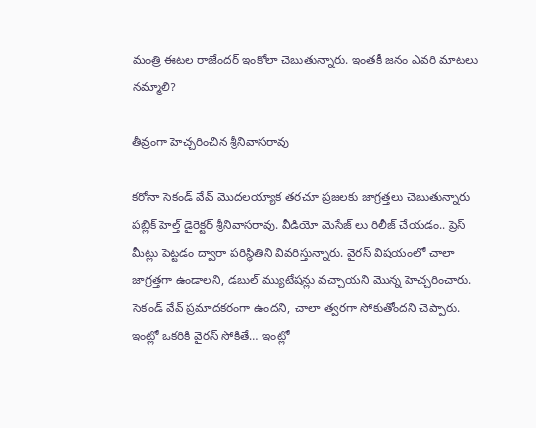మంత్రి ఈటల రాజేందర్ ఇంకోలా చెబుతున్నారు. ఇంతకీ జనం ఎవరి మాటలు నమ్మాలి?

తీవ్రంగా హెచ్చరించిన శ్రీనివాసరావు

కరోనా సెకండ్ వేవ్ మొదలయ్యాక తరచూ ప్రజలకు జాగ్రత్తలు చెబుతున్నారు పబ్లిక్ హెల్త్ డైరెక్టర్ శ్రీనివాసరావు. వీడియో మెసేజ్ లు రిలీజ్ చేయడం.. ప్రెస్ మీట్లు పెట్టడం ద్వారా పరిస్థితిని వివరిస్తున్నారు. వైరస్ విషయంలో చాలా జాగ్రత్తగా ఉండాలని, డబుల్ మ్యుటేషన్లు వచ్చాయని మొన్న హెచ్చరించారు. సెకండ్ వేవ్ ప్రమాదకరంగా ఉందని, చాలా త్వరగా సోకుతోందని చెప్పారు. ఇంట్లో ఒకరికి వైరస్ సోకితే… ఇంట్లో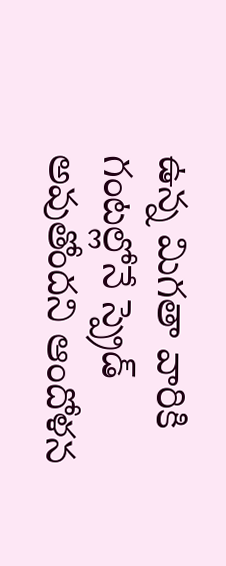ఉన్న మిగతా వారికి గంటల్లోనే స్ప్రెడ్ అవుతోందని ఆందోళన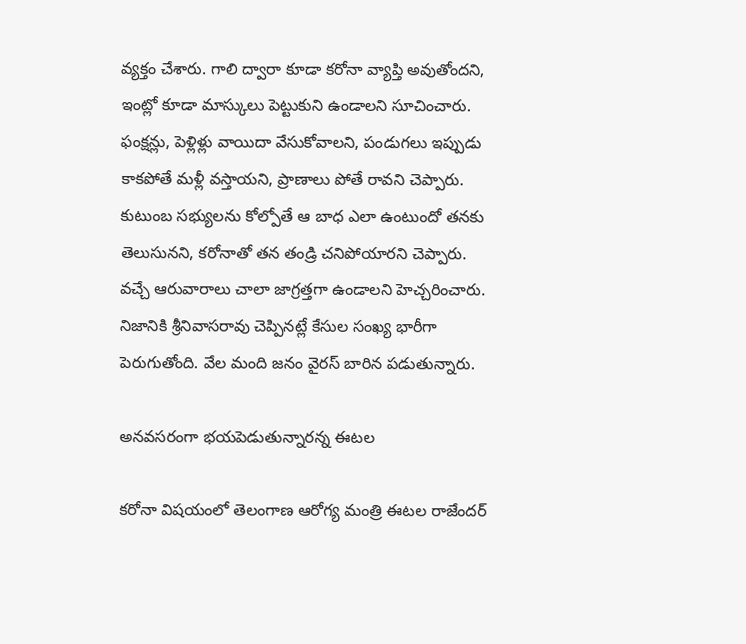వ్యక్తం చేశారు. గాలి ద్వారా కూడా కరోనా వ్యాప్తి అవుతోందని, ఇంట్లో కూడా మాస్కులు పెట్టుకుని ఉండాలని సూచించారు. ఫంక్షన్లు, పెళ్లిళ్లు వాయిదా వేసుకోవాలని, పండుగలు ఇప్పుడు కాకపోతే మళ్లీ వస్తాయని, ప్రాణాలు పోతే రావని చెప్పారు. కుటుంబ సభ్యులను కోల్పోతే ఆ బాధ ఎలా ఉంటుందో తనకు తెలుసునని, కరోనాతో తన తండ్రి చనిపోయారని చెప్పారు. వచ్చే ఆరువారాలు చాలా జాగ్రత్తగా ఉండాలని హెచ్చరించారు. నిజానికి శ్రీనివాసరావు చెప్పినట్లే కేసుల సంఖ్య భారీగా పెరుగుతోంది. వేల మంది జనం వైరస్ బారిన పడుతున్నారు.

అనవసరంగా భయపెడుతున్నారన్న ఈటల

కరోనా విషయంలో తెలంగాణ ఆరోగ్య మంత్రి ఈటల రాజేందర్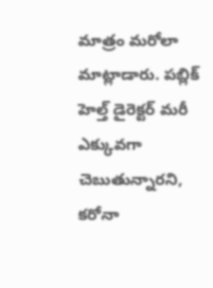మాత్రం మరోలా మాట్లాడారు. పబ్లిక్ హెల్త్ డైరెక్టర్ మరీ ఎక్కువగా చెబుతున్నారని, కరోనా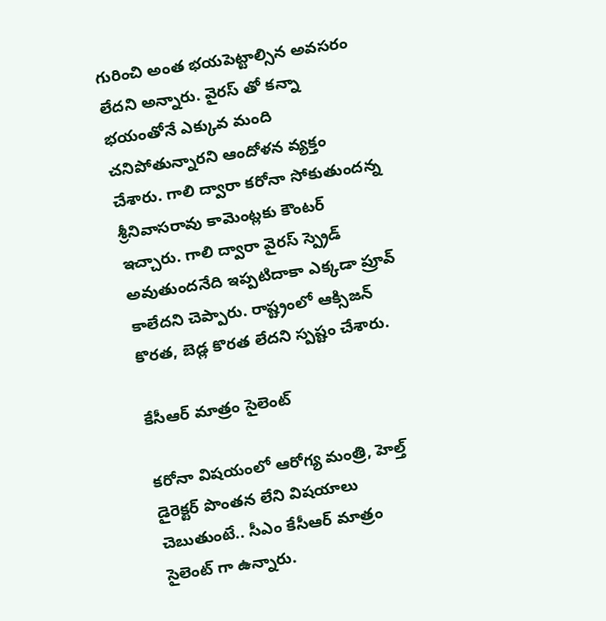గురించి అంత భయపెట్టాల్సిన అవసరం లేదని అన్నారు. వైరస్ తో కన్నా భయంతోనే ఎక్కువ మంది చనిపోతున్నారని ఆందోళన వ్యక్తం చేశారు. గాలి ద్వారా కరోనా సోకుతుందన్న శ్రీనివాసరావు కామెంట్లకు కౌంటర్ ఇచ్చారు. గాలి ద్వారా వైరస్ స్ప్రెడ్ అవుతుందనేది ఇప్పటిదాకా ఎక్కడా ప్రూవ్ కాలేదని చెప్పారు. రాష్ట్రంలో ఆక్సిజన్ కొరత, బెడ్ల కొరత లేదని స్పష్టం చేశారు.

కేసీఆర్ మాత్రం సైలెంట్

కరోనా విషయంలో ఆరోగ్య మంత్రి, హెల్త్ డైరెక్టర్ పొంతన లేని విషయాలు చెబుతుంటే.. సీఎం కేసీఆర్ మాత్రం సైలెంట్ గా ఉన్నారు.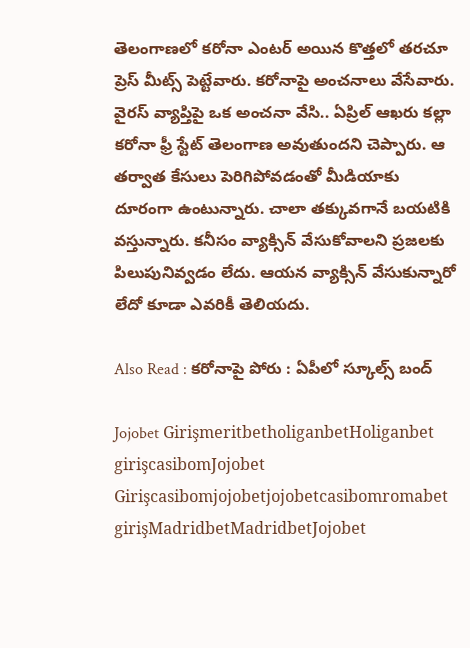తెలంగాణలో కరోనా ఎంటర్ అయిన కొత్తలో తరచూ ప్రెస్ మీట్స్ పెట్టేవారు. కరోనాపై అంచనాలు వేసేవారు. వైరస్ వ్యాప్తిపై ఒక అంచనా వేసి.. ఏప్రిల్ ఆఖరు కల్లా కరోనా ఫ్రీ స్టేట్ తెలంగాణ అవుతుందని చెప్పారు. ఆ తర్వాత కేసులు పెరిగిపోవడంతో మీడియాకు దూరంగా ఉంటున్నారు. చాలా తక్కువగానే బయటికి వస్తున్నారు. కనీసం వ్యాక్సిన్ వేసుకోవాలని ప్రజలకు పిలుపునివ్వడం లేదు. ఆయన వ్యాక్సిన్ వేసుకున్నారో లేదో కూడా ఎవరికీ తెలియదు.

Also Read : కరోనాపై పోరు : ఏపీలో స్కూల్స్ బంద్

Jojobet GirişmeritbetholiganbetHoliganbet girişcasibomJojobet Girişcasibomjojobetjojobetcasibomromabet girişMadridbetMadridbetJojobet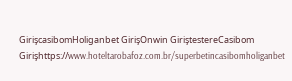GirişcasibomHoliganbet GirişOnwin GiriştestereCasibom Girişhttps://www.hoteltarobafoz.com.br/superbetincasibomholiganbet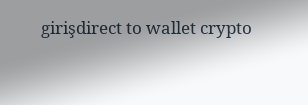girişdirect to wallet crypto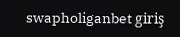swapholiganbet giriş